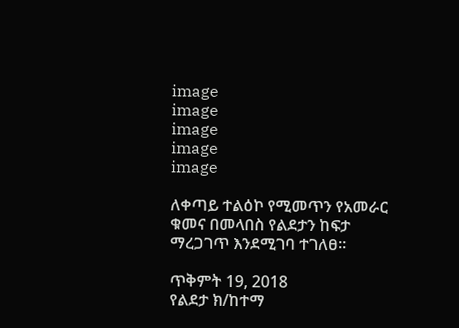image
image
image
image
image

ለቀጣይ ተልዕኮ የሚመጥን የአመራር ቁመና በመላበስ የልደታን ከፍታ ማረጋገጥ እንደሚገባ ተገለፀ።

ጥቅምት 19, 2018
የልደታ ክ/ከተማ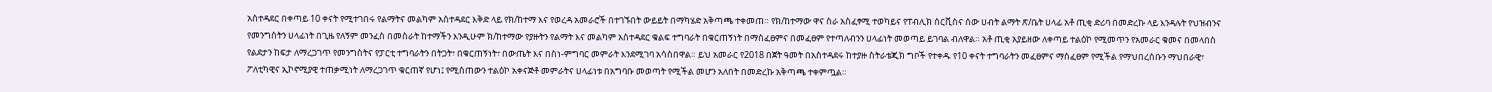አስተዳደር በቀጣይ 10 ቀናት የሚተገበሩ የልማትና መልካም አስተዳደር እቅድ ላይ የክ/ከተማ እና የወረዳ አመራሮች በተገኙበት ውይይት በማካሄድ አቅጣጫ ተቀመጠ። የክ/ከተማው ዋና ስራ አስፈፃሚ ተወካይና የፐብሊክ ሰርቪስና ሰው ሀብት ልማት ጽ/ቤት ሀላፊ አቶ ጢቂ ድሪባ በመድረኩ ላይ እንዳሉት የህዝብንና የመንግስትን ሀላፊነት በጊዜ የለኝም መንፈስ በመስራት ከተማችን እንዲሁም ክ/ከተማው የያዙትን የልማት እና መልካም አስተዳደር ቁልፍ ተግባራት በቁርጠኝነት በማስፈፀምና በመፈፀም የተጣለብንን ሀላፊነት መወጣይ ይገባል ብለዋል። አቶ ጢቂ አያይዘው ለቀጣይ ተልዕኮ የሚመጥን የአመራር ቁመና በመላበስ የልደታን ከፍታ ለማረጋገጥ የመንግስትና የፓርቲ ተግባራትን በትጋት፣ በቁርጠኝነት፣ በውጤት እና በስነ-ምግባር መምራት እንደሚገባ አሳስበዋል። ይህ አመራር የ2018 በጀት ዓመት በአስተዳደሩ ከተያዙ ስትራቴጂክ ግቦች የተቀዱ የ10 ቀናት ተግባራትን መፈፀምና ማስፈፀም የሚችል የማህበረሰቡን ማህበራዊ፣ ፖለቲካዊና ኢኮኖሚያዊ ተጠቃሚነት ለማረጋገጥ ቁርጠኛ የሆነ፤ የሚሰጠውን ተልዕኮ አቀናጅቶ መምራትና ሀላፊነቱ በአግባቡ መወጣት የሚችል መሆን አለበት በመድረኩ አቅጣጫ ተቀምጧል።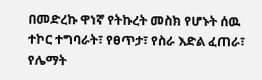በመድረኩ ዋነኛ የትኩረት መስክ የሆኑት ሰዉ ተኮር ተግባራት፣ የፀጥታ፣ የስራ እድል ፈጠራ፣ የሌማት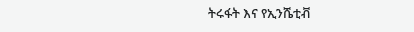ትሩፋት እና የኢንሼቲቭ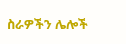ስራዎችን ሌሎች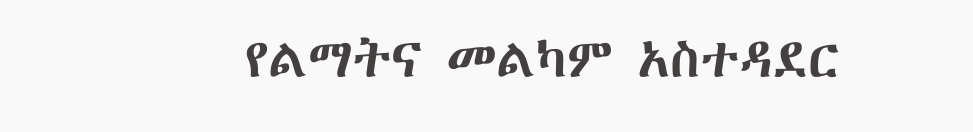የልማትና መልካም አስተዳደር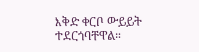እቅድ ቀርቦ ውይይት ተደርጎባቸዋል።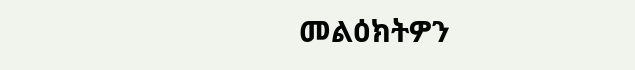መልዕክትዎን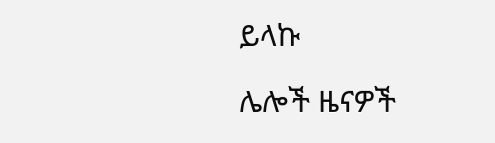ይላኩ

ሌሎች ዜናዎች